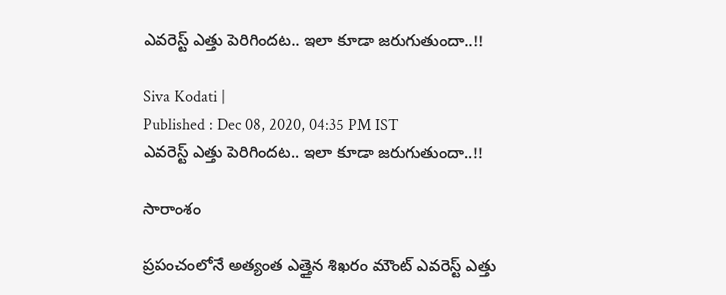ఎవరెస్ట్ ఎత్తు పెరిగిందట.. ఇలా కూడా జరుగుతుందా..!!

Siva Kodati |
Published : Dec 08, 2020, 04:35 PM IST
ఎవరెస్ట్ ఎత్తు పెరిగిందట.. ఇలా కూడా జరుగుతుందా..!!

సారాంశం

ప్రపంచంలోనే అత్యంత ఎత్తైన శిఖరం మౌంట్ ఎవరెస్ట్‌ ఎత్తు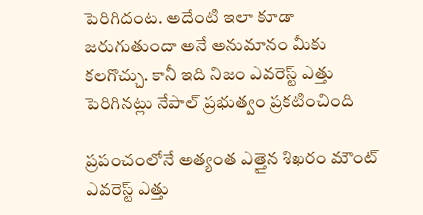పెరిగిదంట. అదేంటి ఇలా కూడా జరుగుతుందా అనే అనుమానం మీకు కలగొచ్చు. కానీ ఇది నిజం ఎవరెస్ట్ ఎత్తు పెరిగినట్లు నేపాల్ ప్రభుత్వం ప్రకటించింది

ప్రపంచంలోనే అత్యంత ఎత్తైన శిఖరం మౌంట్ ఎవరెస్ట్‌ ఎత్తు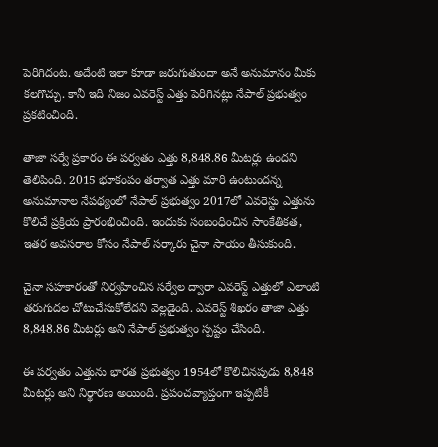పెరిగిదంట. అదేంటి ఇలా కూడా జరుగుతుందా అనే అనుమానం మీకు కలగొచ్చు. కానీ ఇది నిజం ఎవరెస్ట్ ఎత్తు పెరిగినట్లు నేపాల్ ప్రభుత్వం ప్రకటించింది.

తాజా సర్వే ప్రకారం ఈ పర్వతం ఎత్తు 8,848.86 మీటర్లు ఉందని తెలిపింది. 2015 భూకంపం తర్వాత ఎత్తు మారి ఉంటుందన్న అనుమానాల నేపథ్యంలో నేపాల్‌ ప్రభుత్వం 2017లో ఎవరెస్టు ఎత్తును కొలిచే ప్రక్రియ ప్రారంభించింది. ఇందుకు సంబంధించిన సాంకేతికత, ఇతర అవసరాల కోసం నేపాల్ సర్కారు చైనా సాయం తీసుకుంది.

చైనా సహకారంతో నిర్వహించిన సర్వేల ద్వారా ఎవరెస్ట్ ఎత్తులో ఎలాంటి తరుగుదల చోటుచేసుకోలేదని వెల్లడైంది. ఎవరెస్ట్ శిఖరం తాజా ఎత్తు 8,848.86 మీటర్లు అని నేపాల్ ప్రభుత్వం స్పష్టం చేసింది.

ఈ పర్వతం ఎత్తును భారత ప్రభుత్వం 1954లో కొలిచినపుడు 8,848 మీటర్లు అని నిర్థారణ అయింది. ప్రపంచవ్యాప్తంగా ఇప్పటికీ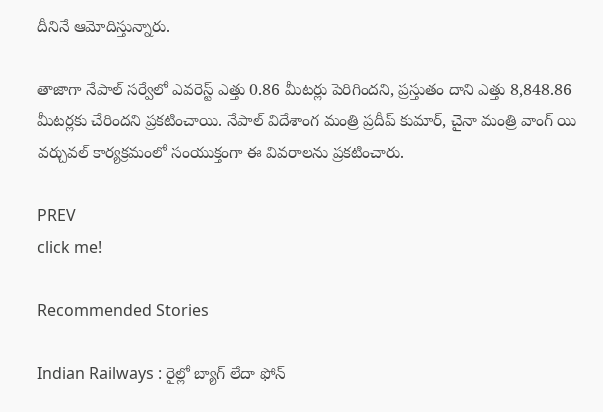దీనినే ఆమోదిస్తున్నారు.

తాజాగా నేపాల్‌ సర్వేలో ఎవరెస్ట్‌ ఎత్తు 0.86 మీటర్లు పెరిగిందని, ప్రస్తుతం దాని ఎత్తు 8,848.86 మీటర్లకు చేరిందని ప్రకటించాయి. నేపాల్ విదేశాంగ మంత్రి ప్రదీప్ కుమార్, చైనా మంత్రి వాంగ్ యి వర్చువల్ కార్యక్రమంలో సంయుక్తంగా ఈ వివరాలను ప్రకటించారు.

PREV
click me!

Recommended Stories

Indian Railways : రైల్లో బ్యాగ్ లేదా ఫోన్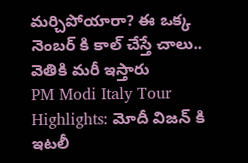మర్చిపోయారా? ఈ ఒక్క నెంబర్ కి కాల్ చేస్తే చాలు.. వెతికి మరీ ఇస్తారు
PM Modi Italy Tour Highlights: మోదీ విజన్ కి ఇటలీ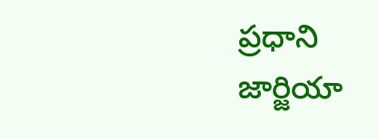ప్రధాని జార్జియా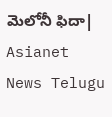మెలోనీ ఫిదా| Asianet News Telugu